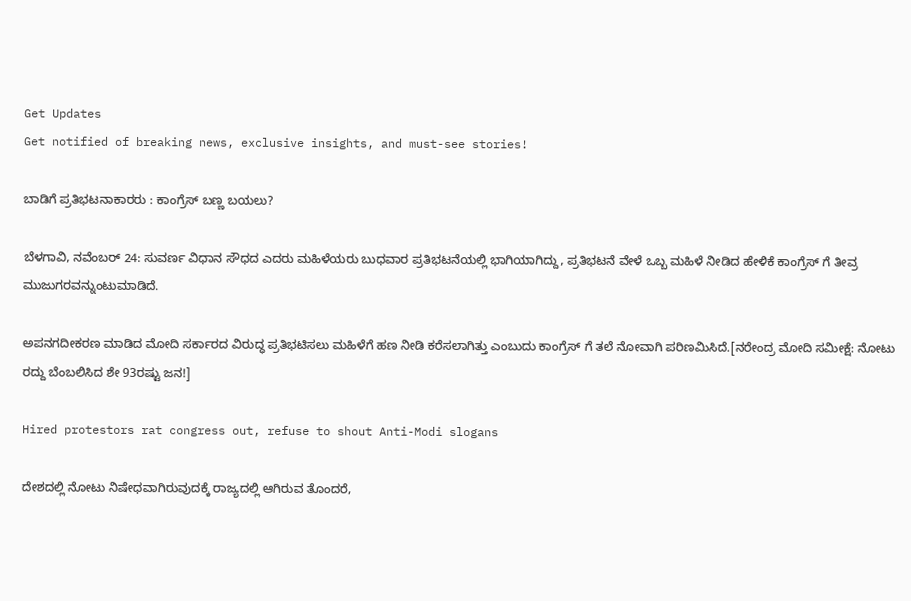Get Updates
Get notified of breaking news, exclusive insights, and must-see stories!

ಬಾಡಿಗೆ ಪ್ರತಿಭಟನಾಕಾರರು : ಕಾಂಗ್ರೆಸ್ ಬಣ್ಣ ಬಯಲು?

ಬೆಳಗಾವಿ, ನವೆಂಬರ್ 24: ಸುವರ್ಣ ವಿಧಾನ ಸೌಧದ ಎದರು ಮಹಿಳೆಯರು ಬುಧವಾರ ಪ್ರತಿಭಟನೆಯಲ್ಲಿ ಭಾಗಿಯಾಗಿದ್ದು, ಪ್ರತಿಭಟನೆ ವೇಳೆ ಒಬ್ಬ ಮಹಿಳೆ ನೀಡಿದ ಹೇಳಿಕೆ ಕಾಂಗ್ರೆಸ್ ಗೆ ತೀವ್ರ ಮುಜುಗರವನ್ನುಂಟುಮಾಡಿದೆ.

ಅಪನಗದೀಕರಣ ಮಾಡಿದ ಮೋದಿ ಸರ್ಕಾರದ ವಿರುದ್ಧ ಪ್ರತಿಭಟಿಸಲು ಮಹಿಳೆಗೆ ಹಣ ನೀಡಿ ಕರೆಸಲಾಗಿತ್ತು ಎಂಬುದು ಕಾಂಗ್ರೆಸ್ ಗೆ ತಲೆ ನೋವಾಗಿ ಪರಿಣಮಿಸಿದೆ.[ನರೇಂದ್ರ ಮೋದಿ ಸಮೀಕ್ಷೆ: ನೋಟು ರದ್ದು ಬೆಂಬಲಿಸಿದ ಶೇ 93ರಷ್ಟು ಜನ!]

Hired protestors rat congress out, refuse to shout Anti-Modi slogans

ದೇಶದಲ್ಲಿ ನೋಟು ನಿಷೇಧವಾಗಿರುವುದಕ್ಕೆ ರಾಜ್ಯದಲ್ಲಿ ಆಗಿರುವ ತೊಂದರೆ,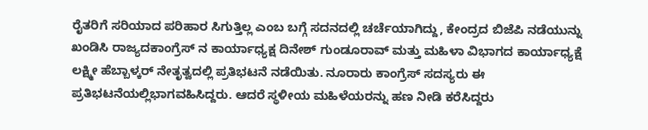ರೈತರಿಗೆ ಸರಿಯಾದ ಪರಿಹಾರ ಸಿಗುತ್ತಿಲ್ಲ ಎಂಬ ಬಗ್ಗೆ ಸದನದಲ್ಲಿ ಚರ್ಚೆಯಾಗಿದ್ದು, ಕೇಂದ್ರದ ಬಿಜೆಪಿ ನಡೆಯುನ್ನು ಖಂಡಿಸಿ ರಾಜ್ಯದಕಾಂಗ್ರೆಸ್ ನ ಕಾರ್ಯಾಧ್ಯಕ್ಷ ದಿನೇಶ್ ಗುಂಡೂರಾವ್ ಮತ್ತು ಮಹಿಳಾ ವಿಭಾಗದ ಕಾರ್ಯಾಧ್ಯಕ್ಷೆ ಲಕ್ಷ್ಮೀ ಹೆಬ್ಬಾಳ್ಕರ್ ನೇತೃತ್ವದಲ್ಲಿ ಪ್ರತಿಭಟನೆ ನಡೆಯಿತು. ನೂರಾರು ಕಾಂಗ್ರೆಸ್ ಸದಸ್ಯರು ಈ ಪ್ರತಿಭಟನೆಯಲ್ಲಿಭಾಗವಹಿಸಿದ್ದರು. ಆದರೆ ಸ್ಥಳೀಯ ಮಹಿಳೆಯರನ್ನು ಹಣ ನೀಡಿ ಕರೆಸಿದ್ದರು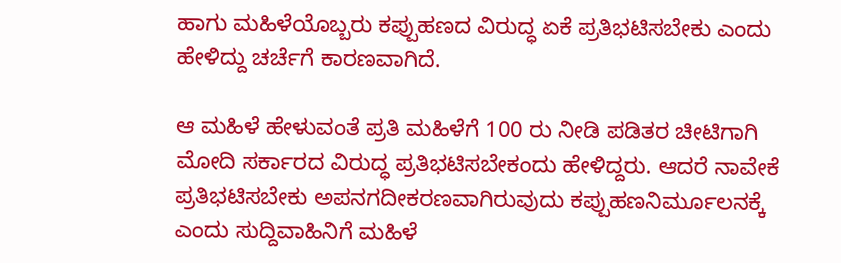ಹಾಗು ಮಹಿಳೆಯೊಬ್ಬರು ಕಪ್ಪುಹಣದ ವಿರುದ್ಧ ಏಕೆ ಪ್ರತಿಭಟಿಸಬೇಕು ಎಂದು ಹೇಳಿದ್ದು ಚರ್ಚೆಗೆ ಕಾರಣವಾಗಿದೆ.

ಆ ಮಹಿಳೆ ಹೇಳುವಂತೆ ಪ್ರತಿ ಮಹಿಳೆಗೆ 100 ರು ನೀಡಿ ಪಡಿತರ ಚೀಟಿಗಾಗಿ ಮೋದಿ ಸರ್ಕಾರದ ವಿರುದ್ಧ ಪ್ರತಿಭಟಿಸಬೇಕಂದು ಹೇಳಿದ್ದರು. ಆದರೆ ನಾವೇಕೆ ಪ್ರತಿಭಟಿಸಬೇಕು ಅಪನಗದೀಕರಣವಾಗಿರುವುದು ಕಪ್ಪುಹಣನಿರ್ಮೂಲನಕ್ಕೆ ಎಂದು ಸುದ್ದಿವಾಹಿನಿಗೆ ಮಹಿಳೆ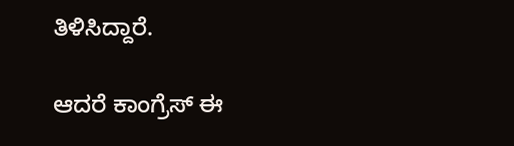ತಿಳಿಸಿದ್ದಾರೆ.

ಆದರೆ ಕಾಂಗ್ರೆಸ್ ಈ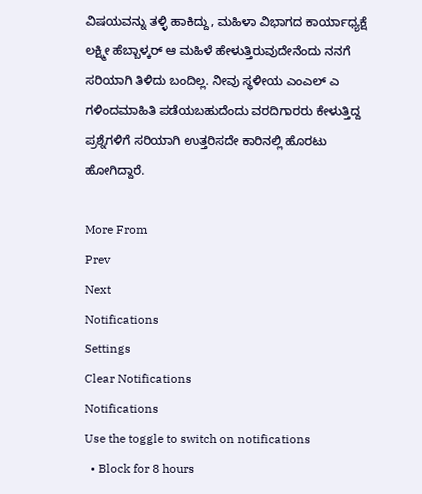ವಿಷಯವನ್ನು ತಳ್ಳಿ ಹಾಕಿದ್ದು, ಮಹಿಳಾ ವಿಭಾಗದ ಕಾರ್ಯಾಧ್ಯಕ್ಷೆ ಲಕ್ಷ್ಮೀ ಹೆಬ್ಬಾಳ್ಕರ್ ಆ ಮಹಿಳೆ ಹೇಳುತ್ತಿರುವುದೇನೆಂದು ನನಗೆ ಸರಿಯಾಗಿ ತಿಳಿದು ಬಂದಿಲ್ಲ. ನೀವು ಸ್ಥಳೀಯ ಎಂಎಲ್ ಎ ಗಳಿಂದಮಾಹಿತಿ ಪಡೆಯಬಹುದೆಂದು ವರದಿಗಾರರು ಕೇಳುತ್ತಿದ್ದ ಪ್ರಶ್ನೆಗಳಿಗೆ ಸರಿಯಾಗಿ ಉತ್ತರಿಸದೇ ಕಾರಿನಲ್ಲಿ ಹೊರಟು ಹೋಗಿದ್ದಾರೆ.

More From
Prev
Next
Notifications
Settings
Clear Notifications
Notifications
Use the toggle to switch on notifications
  • Block for 8 hours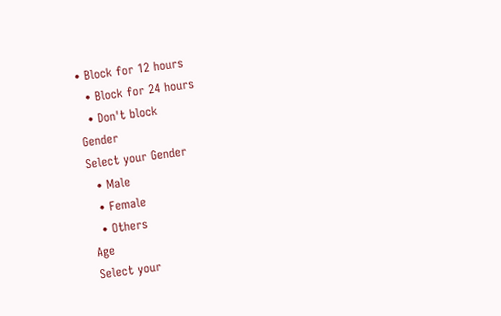• Block for 12 hours
  • Block for 24 hours
  • Don't block
Gender
Select your Gender
  • Male
  • Female
  • Others
Age
Select your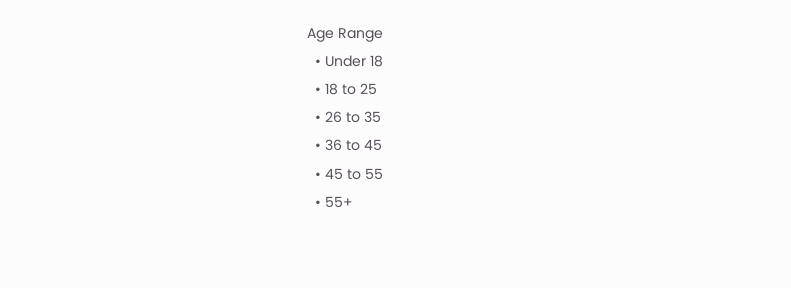Age Range
  • Under 18
  • 18 to 25
  • 26 to 35
  • 36 to 45
  • 45 to 55
  • 55+